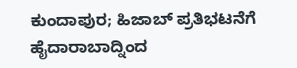ಕುಂದಾಪುರ; ಹಿಜಾಬ್ ಪ್ರತಿಭಟನೆಗೆ ಹೈದಾರಾಬಾದ್ನಿಂದ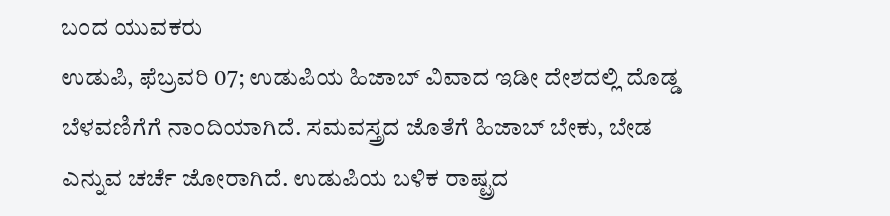ಬಂದ ಯುವಕರು
ಉಡುಪಿ, ಫೆಬ್ರವರಿ 07; ಉಡುಪಿಯ ಹಿಜಾಬ್ ವಿವಾದ ಇಡೀ ದೇಶದಲ್ಲಿ ದೊಡ್ಡ ಬೆಳವಣಿಗೆಗೆ ನಾಂದಿಯಾಗಿದೆ. ಸಮವಸ್ತ್ರದ ಜೊತೆಗೆ ಹಿಜಾಬ್ ಬೇಕು, ಬೇಡ ಎನ್ನುವ ಚರ್ಚೆ ಜೋರಾಗಿದೆ. ಉಡುಪಿಯ ಬಳಿಕ ರಾಷ್ಟ್ರದ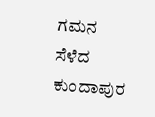ಗಮನ ಸೆಳೆದ ಕುಂದಾಪುರ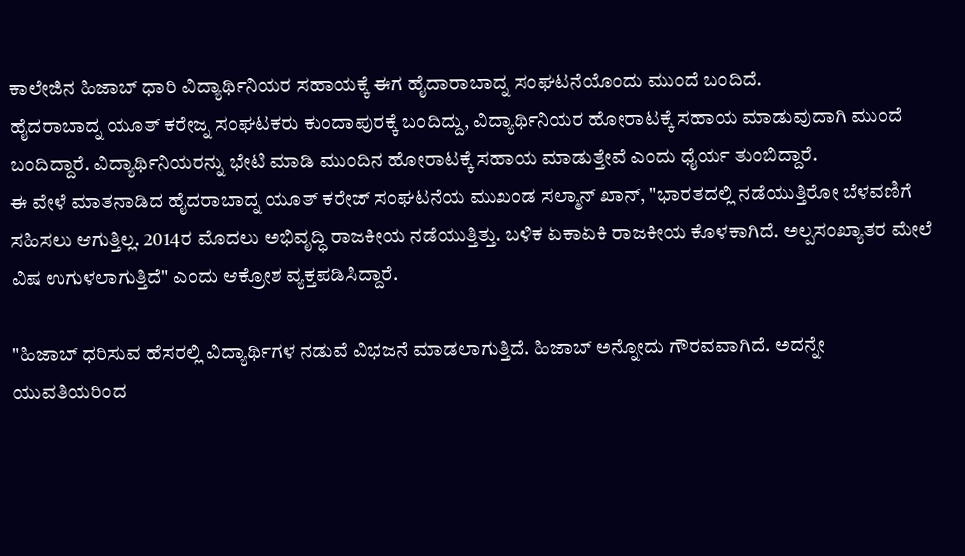ಕಾಲೇಜಿನ ಹಿಜಾಬ್ ಧಾರಿ ವಿದ್ಯಾರ್ಥಿನಿಯರ ಸಹಾಯಕ್ಕೆ ಈಗ ಹೈದಾರಾಬಾದ್ನ ಸಂಘಟನೆಯೊಂದು ಮುಂದೆ ಬಂದಿದೆ.
ಹೈದರಾಬಾದ್ನ ಯೂತ್ ಕರೇಜ್ನ ಸಂಘಟಕರು ಕುಂದಾಪುರಕ್ಕೆ ಬಂದಿದ್ದು, ವಿದ್ಯಾರ್ಥಿನಿಯರ ಹೋರಾಟಕ್ಕೆ ಸಹಾಯ ಮಾಡುವುದಾಗಿ ಮುಂದೆ ಬಂದಿದ್ದಾರೆ. ವಿದ್ಯಾರ್ಥಿನಿಯರನ್ನು ಭೇಟಿ ಮಾಡಿ ಮುಂದಿನ ಹೋರಾಟಕ್ಕೆ ಸಹಾಯ ಮಾಡುತ್ತೇವೆ ಎಂದು ಧೈರ್ಯ ತುಂಬಿದ್ದಾರೆ.
ಈ ವೇಳೆ ಮಾತನಾಡಿದ ಹೈದರಾಬಾದ್ನ ಯೂತ್ ಕರೇಜ್ ಸಂಘಟನೆಯ ಮುಖಂಡ ಸಲ್ಮಾನ್ ಖಾನ್, "ಭಾರತದಲ್ಲಿ ನಡೆಯುತ್ತಿರೋ ಬೆಳವಣಿಗೆ ಸಹಿಸಲು ಆಗುತ್ತಿಲ್ಲ. 2014ರ ಮೊದಲು ಅಭಿವೃದ್ಧಿ ರಾಜಕೀಯ ನಡೆಯುತ್ತಿತ್ತು. ಬಳಿಕ ಏಕಾಏಕಿ ರಾಜಕೀಯ ಕೊಳಕಾಗಿದೆ. ಅಲ್ಪಸಂಖ್ಯಾತರ ಮೇಲೆ ವಿಷ ಉಗುಳಲಾಗುತ್ತಿದೆ" ಎಂದು ಆಕ್ರೋಶ ವ್ಯಕ್ತಪಡಿಸಿದ್ದಾರೆ.

"ಹಿಜಾಬ್ ಧರಿಸುವ ಹೆಸರಲ್ಲಿ ವಿದ್ಯಾರ್ಥಿಗಳ ನಡುವೆ ವಿಭಜನೆ ಮಾಡಲಾಗುತ್ತಿದೆ. ಹಿಜಾಬ್ ಅನ್ನೋದು ಗೌರವವಾಗಿದೆ. ಅದನ್ನೇ ಯುವತಿಯರಿಂದ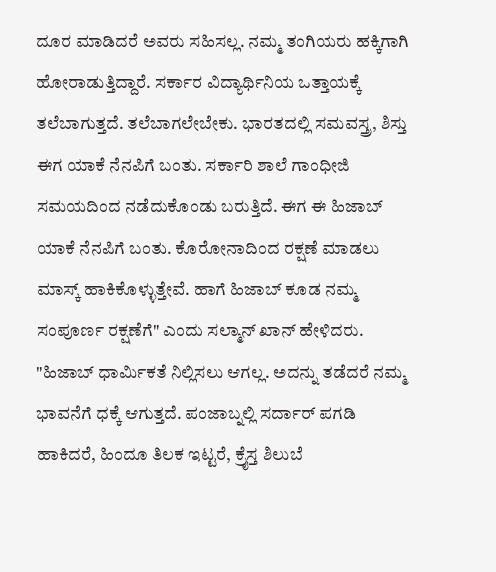ದೂರ ಮಾಡಿದರೆ ಅವರು ಸಹಿಸಲ್ಲ. ನಮ್ಮ ತಂಗಿಯರು ಹಕ್ಕಿಗಾಗಿ ಹೋರಾಡುತ್ತಿದ್ದಾರೆ. ಸರ್ಕಾರ ವಿದ್ಯಾರ್ಥಿನಿಯ ಒತ್ತಾಯಕ್ಕೆ ತಲೆಬಾಗುತ್ತದೆ. ತಲೆಬಾಗಲೇಬೇಕು. ಭಾರತದಲ್ಲಿ ಸಮವಸ್ತ್ರ, ಶಿಸ್ತು ಈಗ ಯಾಕೆ ನೆನಪಿಗೆ ಬಂತು. ಸರ್ಕಾರಿ ಶಾಲೆ ಗಾಂಧೀಜಿ ಸಮಯದಿಂದ ನಡೆದುಕೊಂಡು ಬರುತ್ತಿದೆ. ಈಗ ಈ ಹಿಜಾಬ್ ಯಾಕೆ ನೆನಪಿಗೆ ಬಂತು. ಕೊರೋನಾದಿಂದ ರಕ್ಷಣೆ ಮಾಡಲು ಮಾಸ್ಕ್ ಹಾಕಿಕೊಳ್ಳುತ್ತೇವೆ. ಹಾಗೆ ಹಿಜಾಬ್ ಕೂಡ ನಮ್ಮ ಸಂಪೂರ್ಣ ರಕ್ಷಣೆಗೆ" ಎಂದು ಸಲ್ಮಾನ್ ಖಾನ್ ಹೇಳಿದರು.
"ಹಿಜಾಬ್ ಧಾರ್ಮಿಕತೆ ನಿಲ್ಲಿಸಲು ಆಗಲ್ಲ. ಅದನ್ನು ತಡೆದರೆ ನಮ್ಮ ಭಾವನೆಗೆ ಧಕ್ಕೆ ಆಗುತ್ತದೆ. ಪಂಜಾಬ್ನಲ್ಲಿ ಸರ್ದಾರ್ ಪಗಡಿ ಹಾಕಿದರೆ, ಹಿಂದೂ ತಿಲಕ ಇಟ್ಟರೆ, ಕ್ರೈಸ್ತ ಶಿಲುಬೆ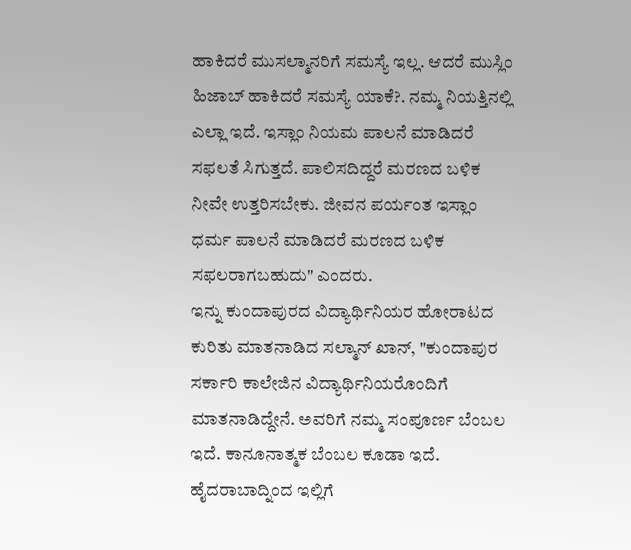ಹಾಕಿದರೆ ಮುಸಲ್ಮಾನರಿಗೆ ಸಮಸ್ಯೆ ಇಲ್ಲ. ಆದರೆ ಮುಸ್ಲಿಂ ಹಿಜಾಬ್ ಹಾಕಿದರೆ ಸಮಸ್ಯೆ ಯಾಕೆ?. ನಮ್ಮ ನಿಯತ್ತಿನಲ್ಲಿ ಎಲ್ಲಾ ಇದೆ. ಇಸ್ಲಾಂ ನಿಯಮ ಪಾಲನೆ ಮಾಡಿದರೆ ಸಫಲತೆ ಸಿಗುತ್ತದೆ. ಪಾಲಿಸದಿದ್ದರೆ ಮರಣದ ಬಳಿಕ ನೀವೇ ಉತ್ತರಿಸಬೇಕು. ಜೀವನ ಪರ್ಯಂತ ಇಸ್ಲಾಂ ಧರ್ಮ ಪಾಲನೆ ಮಾಡಿದರೆ ಮರಣದ ಬಳಿಕ ಸಫಲರಾಗಬಹುದು" ಎಂದರು.
ಇನ್ನು ಕುಂದಾಪುರದ ವಿದ್ಯಾರ್ಥಿನಿಯರ ಹೋರಾಟದ ಕುರಿತು ಮಾತನಾಡಿದ ಸಲ್ಮಾನ್ ಖಾನ್, "ಕುಂದಾಪುರ ಸರ್ಕಾರಿ ಕಾಲೇಜಿನ ವಿದ್ಯಾರ್ಥಿನಿಯರೊಂದಿಗೆ ಮಾತನಾಡಿದ್ದೇನೆ. ಅವರಿಗೆ ನಮ್ಮ ಸಂಪೂರ್ಣ ಬೆಂಬಲ ಇದೆ. ಕಾನೂನಾತ್ಮಕ ಬೆಂಬಲ ಕೂಡಾ ಇದೆ. ಹೈದರಾಬಾದ್ನಿಂದ ಇಲ್ಲಿಗೆ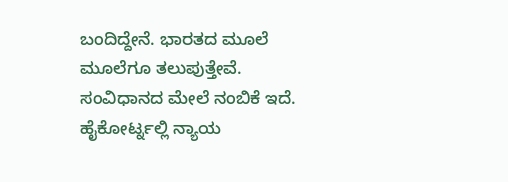ಬಂದಿದ್ದೇನೆ. ಭಾರತದ ಮೂಲೆ ಮೂಲೆಗೂ ತಲುಪುತ್ತೇವೆ. ಸಂವಿಧಾನದ ಮೇಲೆ ನಂಬಿಕೆ ಇದೆ. ಹೈಕೋರ್ಟ್ನಲ್ಲಿ ನ್ಯಾಯ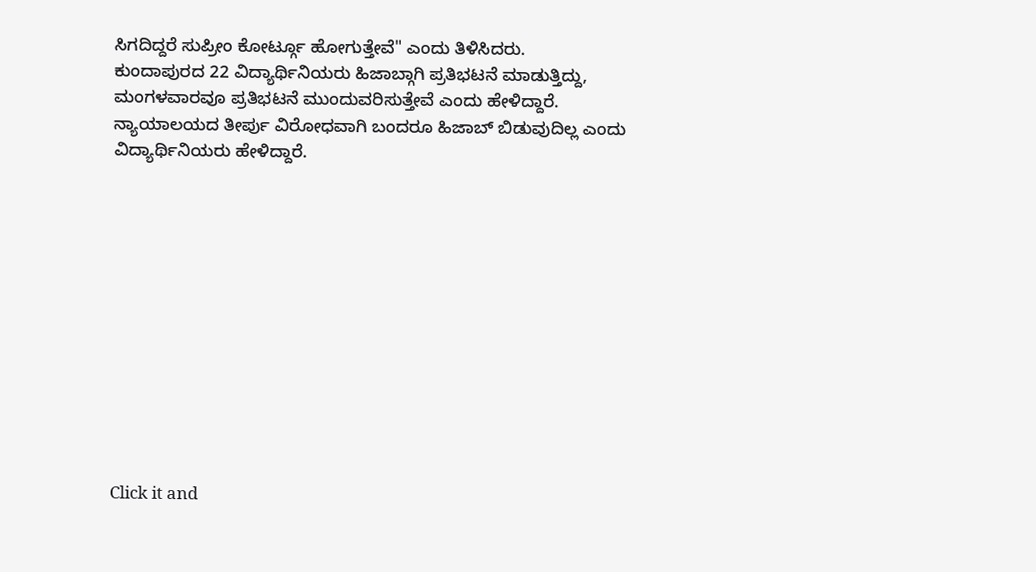ಸಿಗದಿದ್ದರೆ ಸುಪ್ರೀಂ ಕೋರ್ಟ್ಗೂ ಹೋಗುತ್ತೇವೆ" ಎಂದು ತಿಳಿಸಿದರು.
ಕುಂದಾಪುರದ 22 ವಿದ್ಯಾರ್ಥಿನಿಯರು ಹಿಜಾಬ್ಗಾಗಿ ಪ್ರತಿಭಟನೆ ಮಾಡುತ್ತಿದ್ದು, ಮಂಗಳವಾರವೂ ಪ್ರತಿಭಟನೆ ಮುಂದುವರಿಸುತ್ತೇವೆ ಎಂದು ಹೇಳಿದ್ದಾರೆ. ನ್ಯಾಯಾಲಯದ ತೀರ್ಪು ವಿರೋಧವಾಗಿ ಬಂದರೂ ಹಿಜಾಬ್ ಬಿಡುವುದಿಲ್ಲ ಎಂದು ವಿದ್ಯಾರ್ಥಿನಿಯರು ಹೇಳಿದ್ದಾರೆ.












Click it and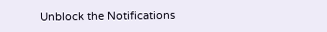Unblock the Notifications